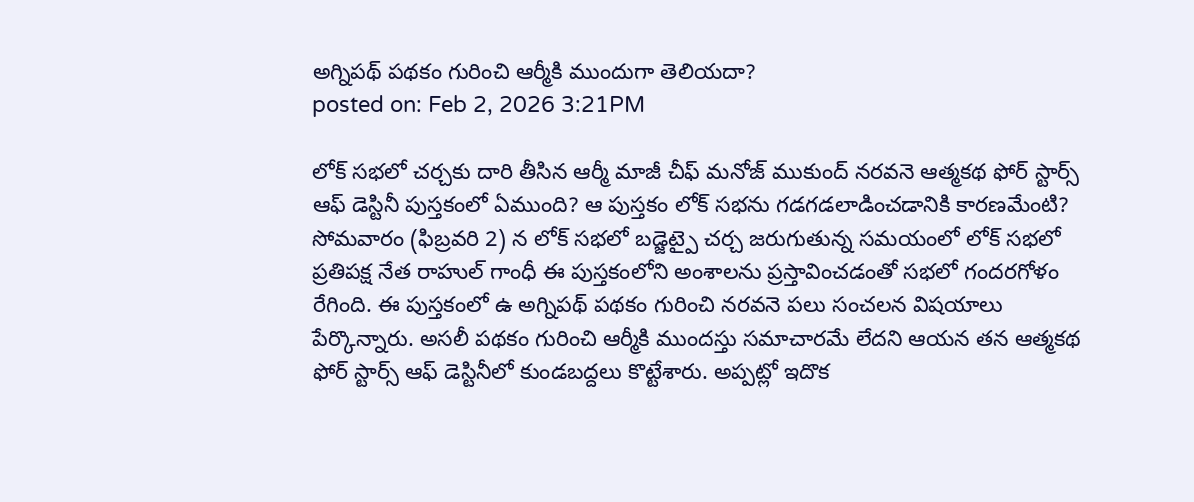అగ్నిపథ్ పథకం గురించి ఆర్మీకి ముందుగా తెలియదా?
posted on: Feb 2, 2026 3:21PM

లోక్ సభలో చర్చకు దారి తీసిన ఆర్మీ మాజీ చీఫ్ మనోజ్ ముకుంద్ నరవనె ఆత్మకథ ఫోర్ స్టార్స్ ఆఫ్ డెస్టినీ పుస్తకంలో ఏముంది? ఆ పుస్తకం లోక్ సభను గడగడలాడించడానికి కారణమేంటి? సోమవారం (ఫిబ్రవరి 2) న లోక్ సభలో బడ్జెట్పై చర్చ జరుగుతున్న సమయంలో లోక్ సభలో ప్రతిపక్ష నేత రాహుల్ గాంధీ ఈ పుస్తకంలోని అంశాలను ప్రస్తావించడంతో సభలో గందరగోళం రేగింది. ఈ పుస్తకంలో ఉ అగ్నిపథ్ పథకం గురించి నరవనె పలు సంచలన విషయాలు పేర్కొన్నారు. అసలీ పథకం గురించి ఆర్మీకి ముందస్తు సమాచారమే లేదని ఆయన తన ఆత్మకథ ఫోర్ స్టార్స్ ఆఫ్ డెస్టినీలో కుండబద్దలు కొట్టేశారు. అప్పట్లో ఇదొక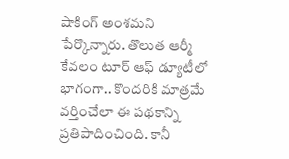షాకింగ్ అంశమని పేర్కొన్నారు. తొలుత ఆర్మీ కేవలం టూర్ ఆఫ్ డ్యూటీలో భాగంగా.. కొందరికి మాత్రమే వర్తించేలా ఈ పథకాన్ని ప్రతిపాదించింది. కానీ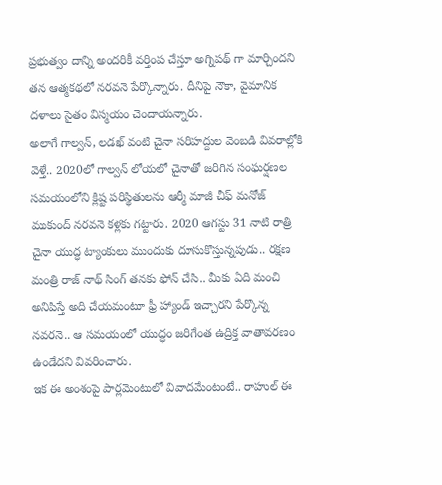ప్రభుత్వం దాన్ని అందరికీ వర్తింప చేస్తూ అగ్నిపథ్ గా మార్చిందని తన ఆత్మకథలో నరవనె పేర్కొన్నారు. దీనిపై నౌకా, వైమానిక దళాలు సైతం విస్మయం చెందాయన్నారు.
అలాగే గాల్వన్, లడఖ్ వంటి చైనా సరిహద్దుల వెంబడి వివరాల్లోకి వెళ్తే.. 2020లో గాల్వన్ లోయలో చైనాతో జరిగిన సంఘర్షణల సమయంలోని క్లిష్ట పరిస్థితులను ఆర్మీ మాజీ చీఫ్ మనోజ్ ముకుంద్ నరవనె కళ్లకు గట్టారు. 2020 ఆగస్టు 31 నాటి రాత్రి చైనా యుద్ధ ట్యాంకులు ముందుకు దూసుకొస్తున్నపుడు.. రక్షణ మంత్రి రాజ్ నాథ్ సింగ్ తనకు ఫోన్ చేసి.. మీకు ఏది మంచి అనిపిస్తే అది చేయమంటూ ఫ్రీ హ్యాండ్ ఇచ్చారని పేర్కొన్న నవరనె.. ఆ సమయంలో యుద్ధం జరిగేంత ఉద్రిక్త వాతావరణం ఉండేదని వివరించారు.
ఇక ఈ అంశంపై పార్లమెంటులో వివాదమేంటంటే.. రాహుల్ ఈ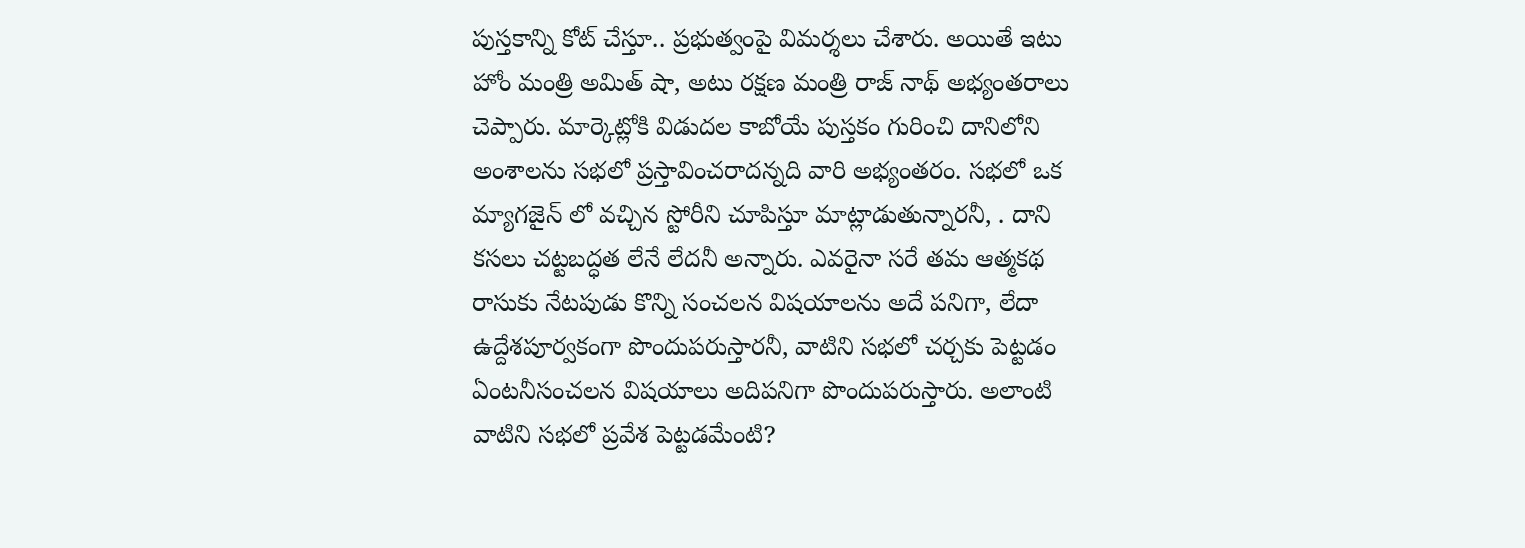పుస్తకాన్ని కోట్ చేస్తూ.. ప్రభుత్వంపై విమర్శలు చేశారు. అయితే ఇటు హోం మంత్రి అమిత్ షా, అటు రక్షణ మంత్రి రాజ్ నాథ్ అభ్యంతరాలు చెప్పారు. మార్కెట్లోకి విడుదల కాబోయే పుస్తకం గురించి దానిలోని అంశాలను సభలో ప్రస్తావించరాదన్నది వారి అభ్యంతరం. సభలో ఒక మ్యాగజైన్ లో వచ్చిన స్టోరీని చూపిస్తూ మాట్లాడుతున్నారనీ, . దాని కసలు చట్టబద్ధత లేనే లేదనీ అన్నారు. ఎవరైనా సరే తమ ఆత్మకథ రాసుకు నేటపుడు కొన్ని సంచలన విషయాలను అదే పనిగా, లేదా ఉద్దేశపూర్వకంగా పొందుపరుస్తారనీ, వాటిని సభలో చర్చకు పెట్టడం ఏంటనీసంచలన విషయాలు అదిపనిగా పొందుపరుస్తారు. అలాంటి వాటిని సభలో ప్రవేశ పెట్టడమేంటి?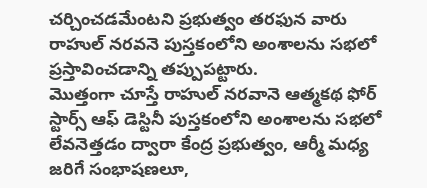చర్చించడమేంటని ప్రభుత్వం తరఫున వారు రాహుల్ నరవనె పుస్తకంలోని అంశాలను సభలో ప్రస్తావించడాన్ని తప్పుపట్టారు.
మొత్తంగా చూస్తే రాహుల్ నరవానె ఆత్మకథ ఫోర్ స్టార్స్ ఆఫ్ డెస్టినీ పుస్తకంలోని అంశాలను సభలో లేవనెత్తడం ద్వారా కేంద్ర ప్రభుత్వం, ఆర్మీ మధ్య జరిగే సంభాషణలూ,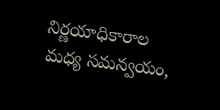నిర్ణయాధికారాల మధ్య సమన్వయం,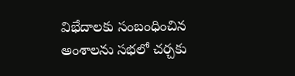విభేదాలకు సంబంధించిన అంశాలను సభలో చర్చకు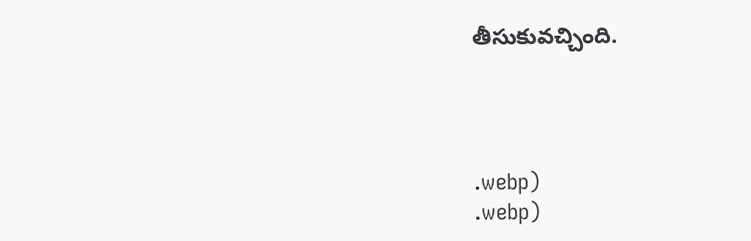తీసుకువచ్చింది.




.webp)
.webp)